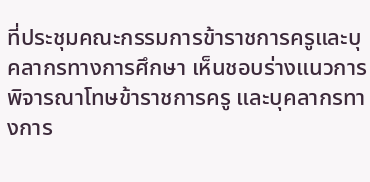ที่ประชุมคณะกรรมการข้าราชการครูและบุคลากรทางการศึกษา เห็นชอบร่างแนวการพิจารณาโทษข้าราชการครู และบุคลากรทางการ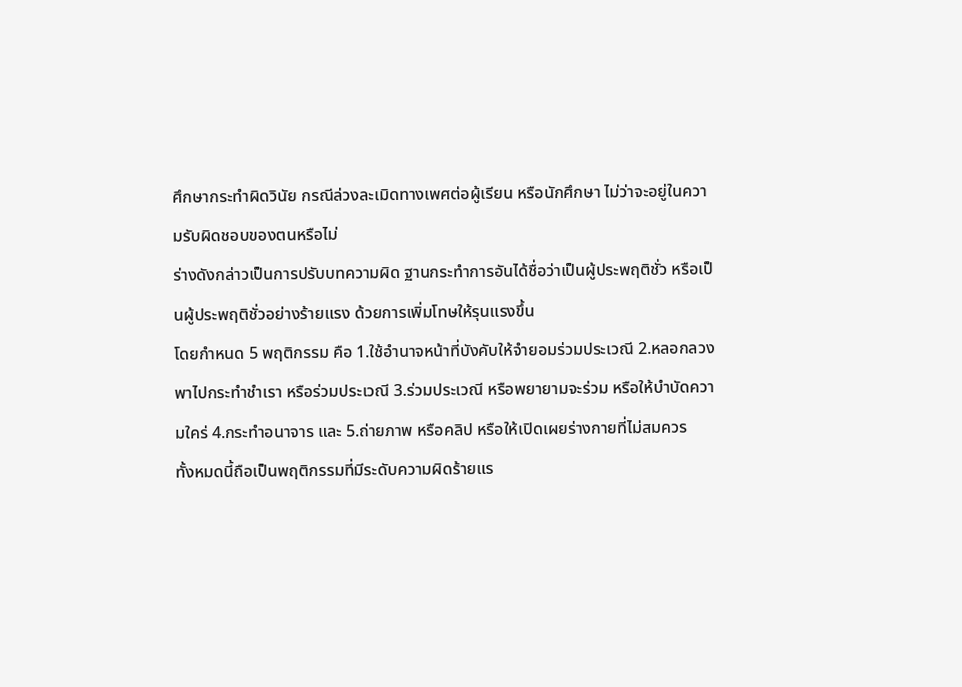ศึกษากระทำผิดวินัย กรณีล่วงละเมิดทางเพศต่อผู้เรียน หรือนักศึกษา ไม่ว่าจะอยู่ในความรับผิดชอบของตนหรือไม่
ร่างดังกล่าวเป็นการปรับบทความผิด ฐานกระทำการอันได้ชื่อว่าเป็นผู้ประพฤติชั่ว หรือเป็นผู้ประพฤติชั่วอย่างร้ายแรง ด้วยการเพิ่มโทษให้รุนแรงขึ้น
โดยกำหนด 5 พฤติกรรม คือ 1.ใช้อำนาจหน้าที่บังคับให้จำยอมร่วมประเวณี 2.หลอกลวงพาไปกระทำชำเรา หรือร่วมประเวณี 3.ร่วมประเวณี หรือพยายามจะร่วม หรือให้บำบัดความใคร่ 4.กระทำอนาจาร และ 5.ถ่ายภาพ หรือคลิป หรือให้เปิดเผยร่างกายที่ไม่สมควร
ทั้งหมดนี้ถือเป็นพฤติกรรมที่มีระดับความผิดร้ายแร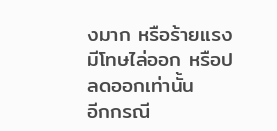งมาก หรือร้ายแรง มีโทษไล่ออก หรือปลดออกเท่านั้น
อีกกรณี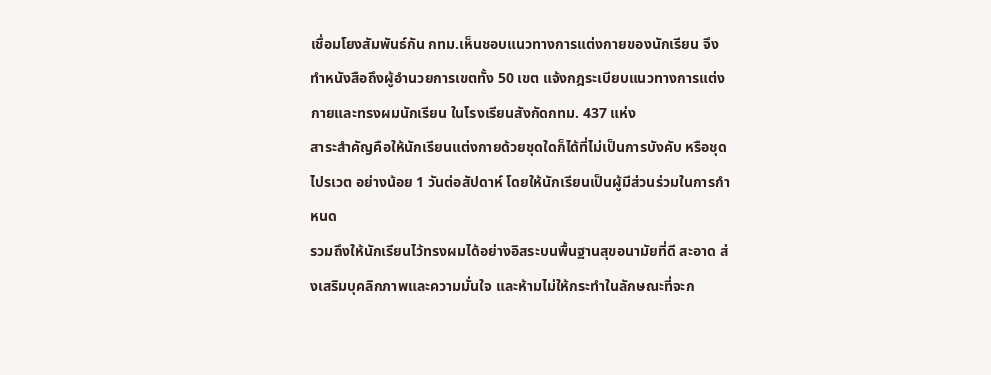เชื่อมโยงสัมพันธ์กัน กทม.เห็นชอบแนวทางการแต่งกายของนักเรียน จึงทำหนังสือถึงผู้อำนวยการเขตทั้ง 50 เขต แจ้งกฎระเบียบแนวทางการแต่งกายและทรงผมนักเรียน ในโรงเรียนสังกัดกทม. 437 แห่ง
สาระสำคัญคือให้นักเรียนแต่งกายด้วยชุดใดก็ได้ที่ไม่เป็นการบังคับ หรือชุดไปรเวต อย่างน้อย 1 วันต่อสัปดาห์ โดยให้นักเรียนเป็นผู้มีส่วนร่วมในการกำหนด
รวมถึงให้นักเรียนไว้ทรงผมได้อย่างอิสระบนพื้นฐานสุขอนามัยที่ดี สะอาด ส่งเสริมบุคลิกภาพและความมั่นใจ และห้ามไม่ให้กระทำในลักษณะที่จะก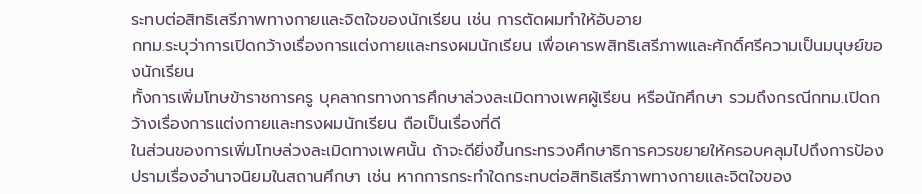ระทบต่อสิทธิเสรีภาพทางกายและจิตใจของนักเรียน เช่น การตัดผมทำให้อับอาย
กทม.ระบุว่าการเปิดกว้างเรื่องการแต่งกายและทรงผมนักเรียน เพื่อเคารพสิทธิเสรีภาพและศักดิ์ศรีความเป็นมนุษย์ของนักเรียน
ทั้งการเพิ่มโทษข้าราชการครู บุคลากรทางการศึกษาล่วงละเมิดทางเพศผู้เรียน หรือนักศึกษา รวมถึงกรณีกทม.เปิดกว้างเรื่องการแต่งกายและทรงผมนักเรียน ถือเป็นเรื่องที่ดี
ในส่วนของการเพิ่มโทษล่วงละเมิดทางเพศนั้น ถ้าจะดียิ่งขึ้นกระทรวงศึกษาธิการควรขยายให้ครอบคลุมไปถึงการป้องปรามเรื่องอำนาจนิยมในสถานศึกษา เช่น หากการกระทำใดกระทบต่อสิทธิเสรีภาพทางกายและจิตใจของ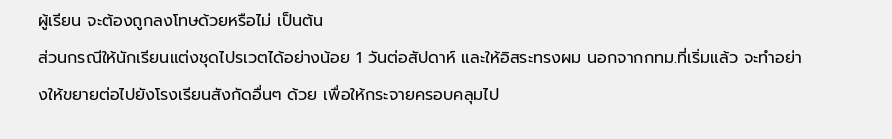ผู้เรียน จะต้องถูกลงโทษด้วยหรือไม่ เป็นต้น
ส่วนกรณีให้นักเรียนแต่งชุดไปรเวตได้อย่างน้อย 1 วันต่อสัปดาห์ และให้อิสระทรงผม นอกจากกทม.ที่เริ่มแล้ว จะทำอย่างให้ขยายต่อไปยังโรงเรียนสังกัดอื่นๆ ด้วย เพื่อให้กระจายครอบคลุมไป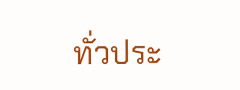ทั่วประ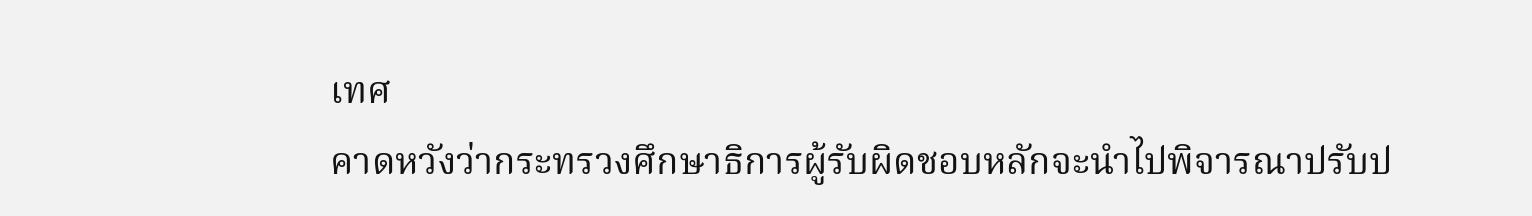เทศ
คาดหวังว่ากระทรวงศึกษาธิการผู้รับผิดชอบหลักจะนำไปพิจารณาปรับป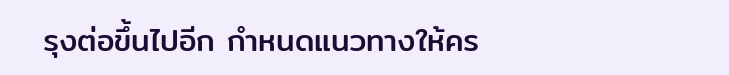รุงต่อขึ้นไปอีก กำหนดแนวทางให้คร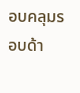อบคลุมรอบด้า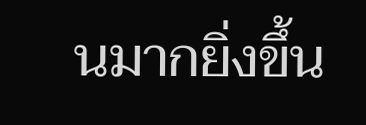นมากยิ่งขึ้น